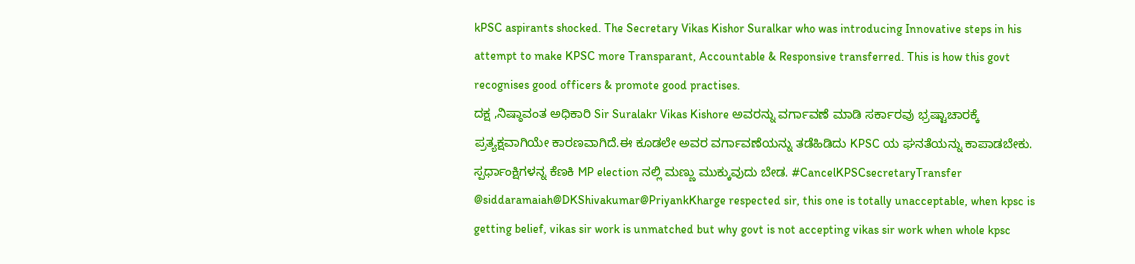kPSC aspirants shocked. The Secretary Vikas Kishor Suralkar who was introducing Innovative steps in his attempt to make KPSC more Transparant, Accountable & Responsive transferred. This is how this govt recognises good officers & promote good practises.
ದಕ್ಷ ,ನಿಷ್ಠಾವಂತ ಅಧಿಕಾರಿ Sir Suralakr Vikas Kishore ಅವರನ್ನು ವರ್ಗಾವಣೆ ಮಾಡಿ ಸರ್ಕಾರವು ಭ್ರಷ್ಟಾಚಾರಕ್ಕೆ ಪ್ರತ್ಯಕ್ಷವಾಗಿಯೇ ಕಾರಣವಾಗಿದೆ.ಈ ಕೂಡಲೇ ಅವರ ವರ್ಗಾವಣೆಯನ್ನು ತಡೆಹಿಡಿದು KPSC ಯ ಘನತೆಯನ್ನು ಕಾಪಾಡಬೇಕು. ಸ್ಪರ್ಧಾಂಕ್ಷಿಗಳನ್ನ ಕೆಣಕಿ MP election ನಲ್ಲಿ ಮಣ್ಣು ಮುಕ್ಕುವುದು ಬೇಡ. #CancelKPSCsecretaryTransfer
@siddaramaiah@DKShivakumar@PriyankKharge respected sir, this one is totally unacceptable, when kpsc is getting belief, vikas sir work is unmatched but why govt is not accepting vikas sir work when whole kpsc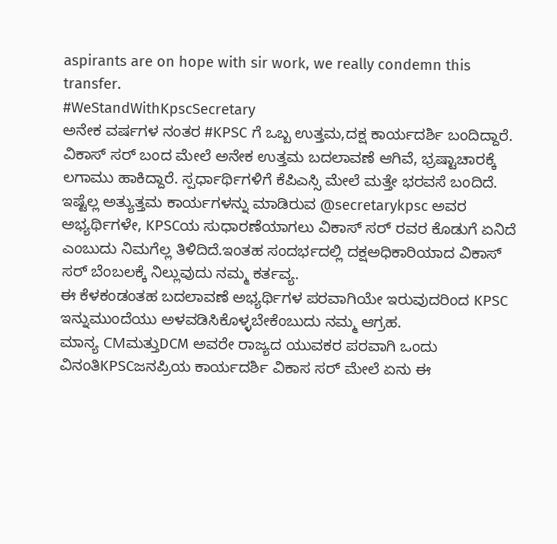aspirants are on hope with sir work, we really condemn this transfer.
#WeStandWithKpscSecretary
ಅನೇಕ ವರ್ಷಗಳ ನಂತರ #KPSC ಗೆ ಒಬ್ಬ ಉತ್ತಮ,ದಕ್ಷ ಕಾರ್ಯದರ್ಶಿ ಬಂದಿದ್ದಾರೆ. ವಿಕಾಸ್ ಸರ್ ಬಂದ ಮೇಲೆ ಅನೇಕ ಉತ್ತಮ ಬದಲಾವಣೆ ಆಗಿವೆ, ಭ್ರಷ್ಟಾಚಾರಕ್ಕೆ ಲಗಾಮು ಹಾಕಿದ್ದಾರೆ. ಸ್ಪರ್ಧಾರ್ಥಿಗಳಿಗೆ ಕೆಪಿಎಸ್ಸಿ ಮೇಲೆ ಮತ್ತೇ ಭರವಸೆ ಬಂದಿದೆ.
ಇಷ್ಟೆಲ್ಲ ಅತ್ಯುತ್ತಮ ಕಾರ್ಯಗಳನ್ನು ಮಾಡಿರುವ @secretarykpsc ಅವರ
ಅಭ್ಯರ್ಥಿಗಳೇ, KPSCಯ ಸುಧಾರಣೆಯಾಗಲು ವಿಕಾಸ್ ಸರ್ ರವರ ಕೊಡುಗೆ ಏನಿದೆ ಎಂಬುದು ನಿಮಗೆಲ್ಲ ತಿಳಿದಿದೆ.ಇಂತಹ ಸಂದರ್ಭದಲ್ಲಿ ದಕ್ಷಅಧಿಕಾರಿಯಾದ ವಿಕಾಸ್ ಸರ್ ಬೆಂಬಲಕ್ಕೆ ನಿಲ್ಲುವುದು ನಮ್ಮ ಕರ್ತವ್ಯ.
ಈ ಕೆಳಕಂಡಂತಹ ಬದಲಾವಣೆ ಅಭ್ಯರ್ಥಿಗಳ ಪರವಾಗಿಯೇ ಇರುವುದರಿಂದ KPSC ಇನ್ನುಮುಂದೆಯು ಅಳವಡಿಸಿಕೊಳ್ಳಬೇಕೆಂಬುದು ನಮ್ಮ ಆಗ್ರಹ.
ಮಾನ್ಯ CMಮತ್ತುDCM ಅವರೇ ರಾಜ್ಯದ ಯುವಕರ ಪರವಾಗಿ ಒಂದು ವಿನಂತಿKPSCಜನಪ್ರಿಯ ಕಾರ್ಯದರ್ಶಿ ವಿಕಾಸ ಸರ್ ಮೇಲೆ ಏನು ಈ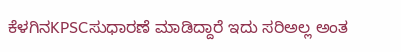ಕೆಳಗಿನKPSCಸುಧಾರಣೆ ಮಾಡಿದ್ದಾರೆ ಇದು ಸರಿಅಲ್ಲ ಅಂತ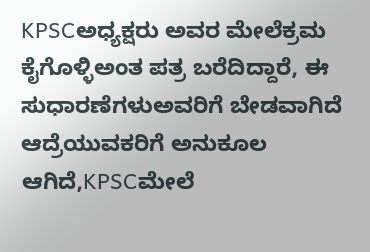KPSCಅಧ್ಯಕ್ಷರು ಅವರ ಮೇಲೆಕ್ರಮ ಕೈಗೊಳ್ಳಿಅಂತ ಪತ್ರ ಬರೆದಿದ್ದಾರೆ, ಈ ಸುಧಾರಣೆಗಳುಅವರಿಗೆ ಬೇಡವಾಗಿದೆ ಆದ್ರೆಯುವಕರಿಗೆ ಅನುಕೂಲ ಆಗಿದೆ,KPSCಮೇಲೆ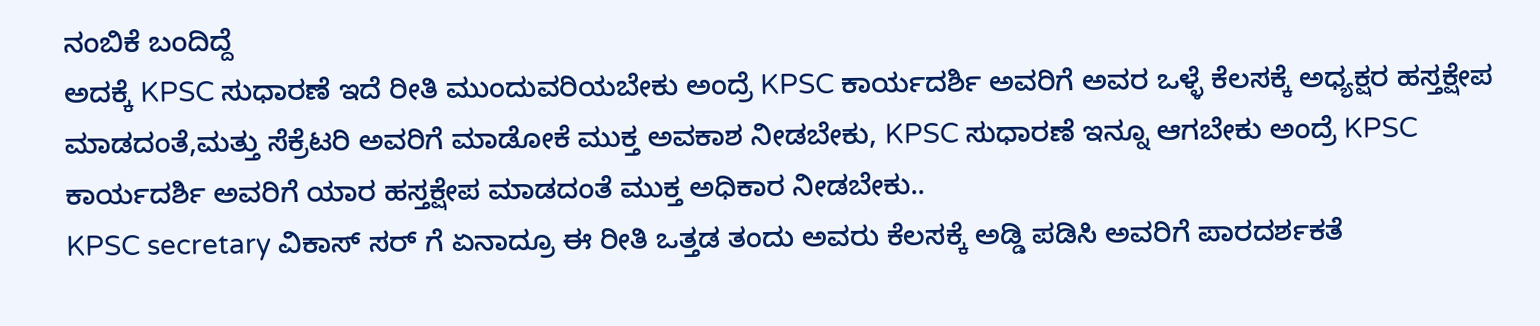ನಂಬಿಕೆ ಬಂದಿದ್ದೆ
ಅದಕ್ಕೆ KPSC ಸುಧಾರಣೆ ಇದೆ ರೀತಿ ಮುಂದುವರಿಯಬೇಕು ಅಂದ್ರೆ KPSC ಕಾರ್ಯದರ್ಶಿ ಅವರಿಗೆ ಅವರ ಒಳ್ಳೆ ಕೆಲಸಕ್ಕೆ ಅಧ್ಯಕ್ಷರ ಹಸ್ತಕ್ಷೇಪ ಮಾಡದಂತೆ,ಮತ್ತು ಸೆಕ್ರೆಟರಿ ಅವರಿಗೆ ಮಾಡೋಕೆ ಮುಕ್ತ ಅವಕಾಶ ನೀಡಬೇಕು, KPSC ಸುಧಾರಣೆ ಇನ್ನೂ ಆಗಬೇಕು ಅಂದ್ರೆ KPSC ಕಾರ್ಯದರ್ಶಿ ಅವರಿಗೆ ಯಾರ ಹಸ್ತಕ್ಷೇಪ ಮಾಡದಂತೆ ಮುಕ್ತ ಅಧಿಕಾರ ನೀಡಬೇಕು..
KPSC secretary ವಿಕಾಸ್ ಸರ್ ಗೆ ಏನಾದ್ರೂ ಈ ರೀತಿ ಒತ್ತಡ ತಂದು ಅವರು ಕೆಲಸಕ್ಕೆ ಅಡ್ಡಿ ಪಡಿಸಿ ಅವರಿಗೆ ಪಾರದರ್ಶಕತೆ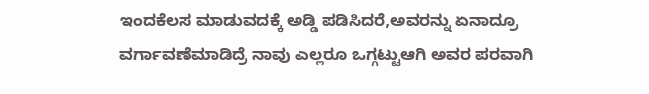ಇಂದಕೆಲಸ ಮಾಡುವದಕ್ಕೆ ಅಡ್ಡಿ ಪಡಿಸಿದರೆ,ಅವರನ್ನು ಏನಾದ್ರೂ ವರ್ಗಾವಣೆಮಾಡಿದ್ರೆ ನಾವು ಎಲ್ಲರೂ ಒಗ್ಗಟ್ಟುಆಗಿ ಅವರ ಪರವಾಗಿ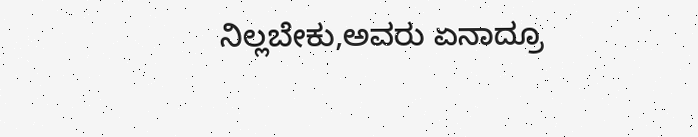ನಿಲ್ಲಬೇಕು,ಅವರು ಏನಾದ್ರೂ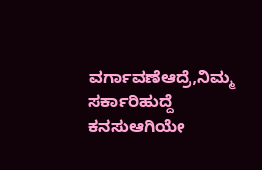ವರ್ಗಾವಣೆಆದ್ರೆ,ನಿಮ್ಮ ಸರ್ಕಾರಿಹುದ್ದೆ ಕನಸುಆಗಿಯೇ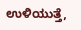ಉಳಿಯುತ್ತೆ,